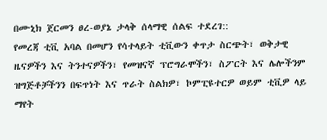በሙኒክ ጀርመን ፀረ-ወያኔ ታላቅ ሰላማዊ ሰልፍ ተደረገ::
የመረጃ ቲቪ አባል በመሆን የሳተላይት ቲቪውን ቀጥታ ስርጭት፣ ወቅታዊ ዜናዎችን እና ትንተናዎችን፣ የመዝናኛ ፕሮግራሞችን፣ ስፖርት እና ሌሎችንም ዝግጅቶቻችንን በፍጥነት እና ጥራት ስልክዎ፣ ኮምፒዩተርዎ ወይም ቲቪዎ ላይ ማየት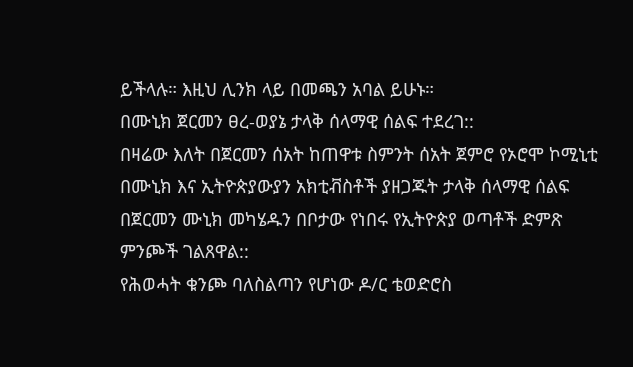ይችላሉ። እዚህ ሊንክ ላይ በመጫን አባል ይሁኑ።
በሙኒክ ጀርመን ፀረ-ወያኔ ታላቅ ሰላማዊ ሰልፍ ተደረገ::
በዛሬው እለት በጀርመን ሰአት ከጠዋቱ ስምንት ሰአት ጀምሮ የኦሮሞ ኮሚኒቲ በሙኒክ እና ኢትዮጵያውያን አክቲቭስቶች ያዘጋጁት ታላቅ ሰላማዊ ሰልፍ በጀርመን ሙኒክ መካሄዱን በቦታው የነበሩ የኢትዮጵያ ወጣቶች ድምጽ ምንጮች ገልጸዋል::
የሕወሓት ቁንጮ ባለስልጣን የሆነው ዶ/ር ቴወድሮስ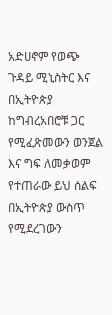አድሀኖም የወጭ ጉዳይ ሚኒስትር እና በኢትዮጵያ ከግብረአበሮቹ ጋር የሚፈጽመውን ወንጀል እና ግፍ ለመቃወም የተጠራው ይህ ሰልፍ በኢትዮጵያ ውስጥ የሚደረገውን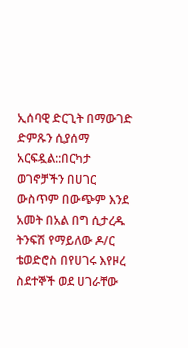ኢሰባዊ ድርጊት በማውገድ ድምጹን ሲያሰማ አርፍዷል::በርካታ ወገኖቻችን በሀገር ውስጥም በውጭም እንደ አመት በአል በግ ሲታረዱ ትንፍሽ የማይለው ዶ/ር ቴወድሮስ በየሀገሩ እየዞረ ስደተኞች ወደ ሀገራቸው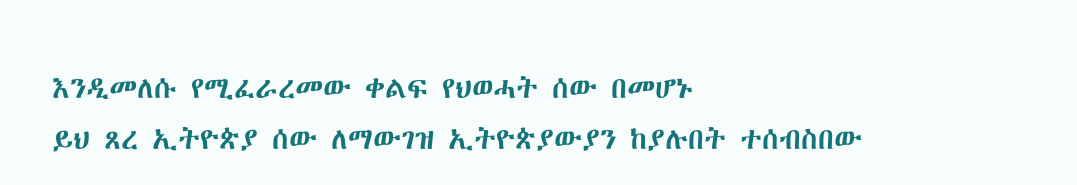እንዲመለሱ የሚፈራረመው ቀልፍ የህወሓት ሰው በመሆኑ
ይህ ጸረ ኢትዮጵያ ሰው ለማውገዝ ኢትዮጵያውያን ከያሉበት ተሰብስበው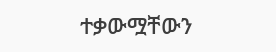ተቃውሟቸውን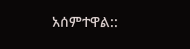አሰምተዋል::